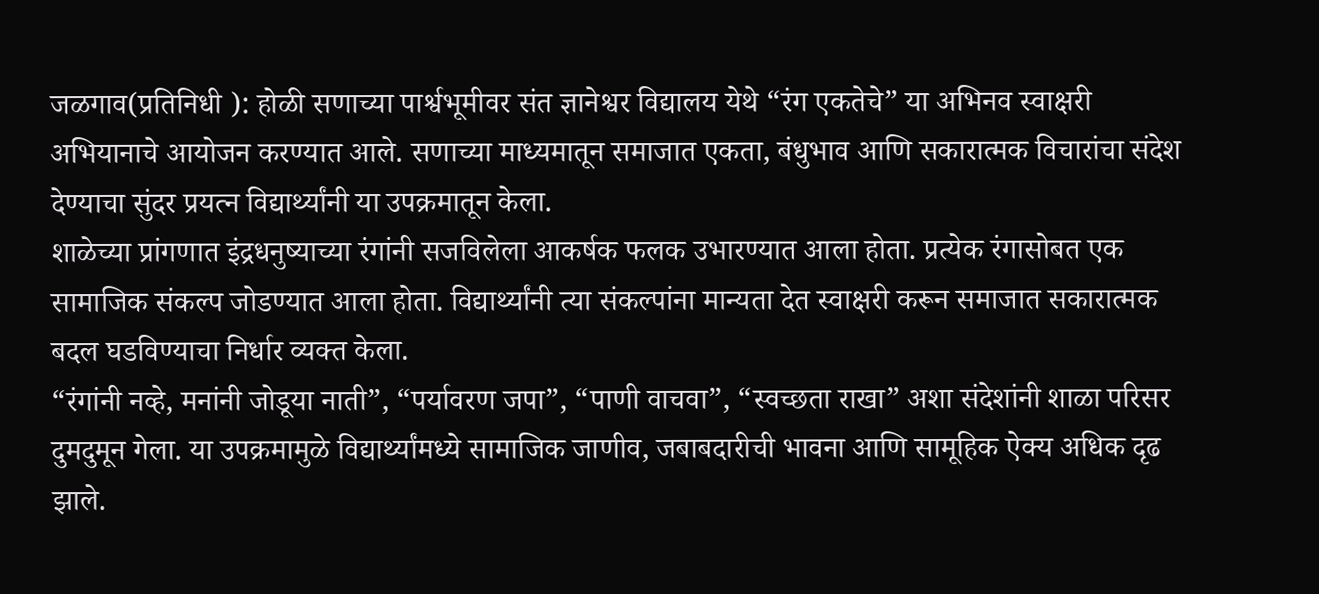जळगाव(प्रतिनिधी ): होळी सणाच्या पार्श्वभूमीवर संत ज्ञानेश्वर विद्यालय येथे “रंग एकतेचे” या अभिनव स्वाक्षरी अभियानाचे आयोजन करण्यात आले. सणाच्या माध्यमातून समाजात एकता, बंधुभाव आणि सकारात्मक विचारांचा संदेश देण्याचा सुंदर प्रयत्न विद्यार्थ्यांनी या उपक्रमातून केला.
शाळेच्या प्रांगणात इंद्रधनुष्याच्या रंगांनी सजविलेला आकर्षक फलक उभारण्यात आला होता. प्रत्येक रंगासोबत एक सामाजिक संकल्प जोडण्यात आला होता. विद्यार्थ्यांनी त्या संकल्पांना मान्यता देत स्वाक्षरी करून समाजात सकारात्मक बदल घडविण्याचा निर्धार व्यक्त केला.
“रंगांनी नव्हे, मनांनी जोडूया नाती”, “पर्यावरण जपा”, “पाणी वाचवा”, “स्वच्छता राखा” अशा संदेशांनी शाळा परिसर दुमदुमून गेला. या उपक्रमामुळे विद्यार्थ्यांमध्ये सामाजिक जाणीव, जबाबदारीची भावना आणि सामूहिक ऐक्य अधिक दृढ झाले.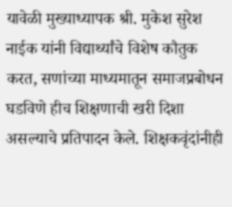यावेळी मुख्याध्यापक श्री. मुकेश सुरेश नाईक यांनी विद्यार्थ्यांचे विशेष कौतुक करत, सणांच्या माध्यमातून समाजप्रबोधन घडविणे हीच शिक्षणाची खरी दिशा असल्याचे प्रतिपादन केले. शिक्षकवृंदांनीही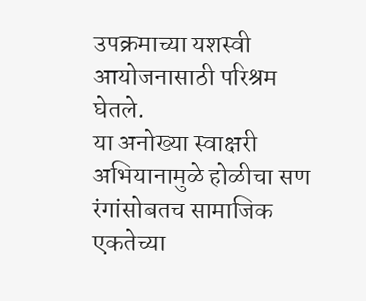उपक्रमाच्या यशस्वी आयोजनासाठी परिश्रम घेतले.
या अनोख्या स्वाक्षरी अभियानामुळे होळीचा सण रंगांसोबतच सामाजिक एकतेच्या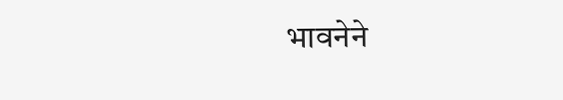भावनेने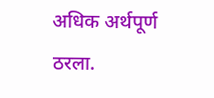अधिक अर्थपूर्ण ठरला.